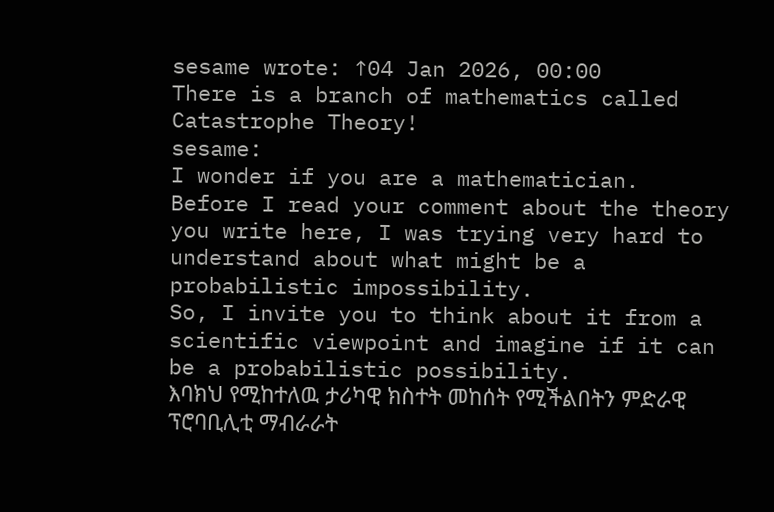sesame wrote: ↑04 Jan 2026, 00:00
There is a branch of mathematics called Catastrophe Theory!
sesame:
I wonder if you are a mathematician.
Before I read your comment about the theory you write here, I was trying very hard to understand about what might be a probabilistic impossibility.
So, I invite you to think about it from a scientific viewpoint and imagine if it can be a probabilistic possibility.
እባክህ የሚከተለዉ ታሪካዊ ክስተት መከሰት የሚችልበትን ምድራዊ ፕሮባቢሊቲ ማብራራት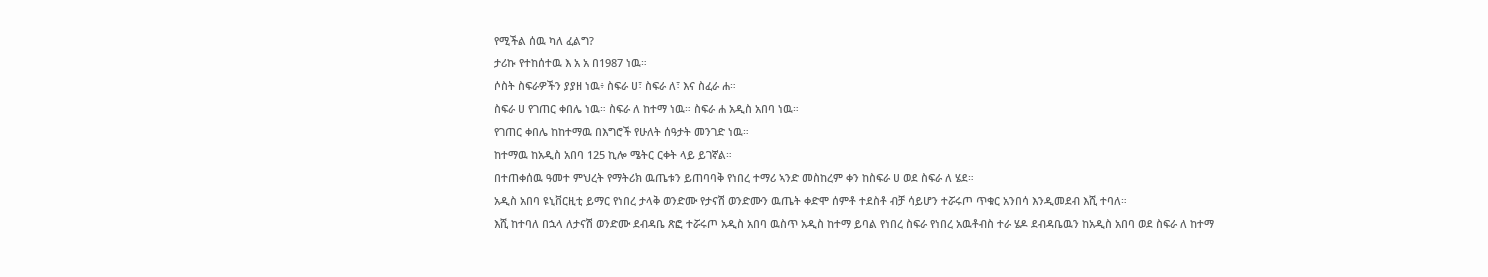የሚችል ሰዉ ካለ ፈልግ?
ታሪኩ የተከሰተዉ እ አ አ በ1987 ነዉ።
ሶስት ስፍራዎችን ያያዘ ነዉ፥ ስፍራ ሀ፣ ስፍራ ለ፣ እና ስፈራ ሐ።
ስፍራ ሀ የገጠር ቀበሌ ነዉ። ስፍራ ለ ከተማ ነዉ። ስፍራ ሐ አዲስ አበባ ነዉ።
የገጠር ቀበሌ ከከተማዉ በእግሮች የሁለት ሰዓታት መንገድ ነዉ።
ከተማዉ ከአዲስ አበባ 125 ኪሎ ሜትር ርቀት ላይ ይገኛል።
በተጠቀሰዉ ዓመተ ምህረት የማትሪክ ዉጤቱን ይጠባባቅ የነበረ ተማሪ ኣንድ መስከረም ቀን ከስፍራ ሀ ወደ ስፍራ ለ ሄደ።
አዲስ አበባ ዩኒቨርዚቲ ይማር የነበረ ታላቅ ወንድሙ የታናሽ ወንድሙን ዉጤት ቀድሞ ሰምቶ ተደስቶ ብቻ ሳይሆን ተሯሩጦ ጥቁር አንበሳ እንዲመደብ እሺ ተባለ።
እሺ ከተባለ በኋላ ለታናሽ ወንድሙ ደብዳቤ ጽፎ ተሯሩጦ አዲስ አበባ ዉስጥ አዲስ ከተማ ይባል የነበረ ስፍራ የነበረ አዉቶብስ ተራ ሄዶ ደብዳቤዉን ከአዲስ አበባ ወደ ስፍራ ለ ከተማ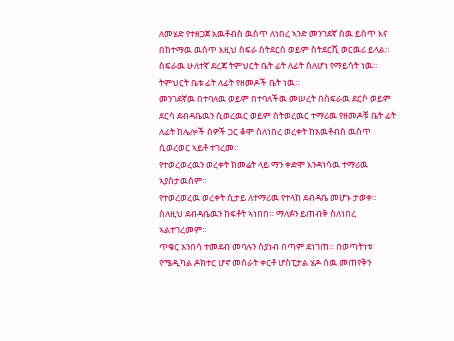ለመሄድ የተዘጋጀ አዉቶብስ ዉስጥ ለነበረ ኣንድ መንገደኛ ሰዉ ይሰጥ እና በከተማዉ ዉስጥ እዚህ ስፍራ ስትደርስ ወይም ስትደርሺ ወርዉሪ ይላል።
ስፍራዉ ሁለተኛ ደረጃ ትምህርት ቤት ፊት ለፊት ስለሆነ የማይሳት ነዉ።
ትምህርት ቤቱ ፊት ለፊት የዘመዶች ቤት ነዉ።
መንገደኛዉ በተባለዉ ወይም በተባለችዉ መሠረት በስፍራዉ ደርሶ ወይም ደርሳ ደብዳቤዉን ሲወረዉር ወይም ስትወረዉር ተማሪዉ የዘመዶቹ ቤት ፊት ለፊት ከሌሎች ሰዎች ጋር ቆሞ ስለነበረ ወረቀት ከአዉቶብስ ዉስጥ ሲወረወር ኣይቶ ተገረመ።
የተወረወረዉን ወረቀት ከመሬት ላይ ማን ቀድሞ እንዳነሳዉ ተማሪዉ ኣያስታዉስም።
የተወረወረዉ ወረቀት ሲታይ ለተማሪዉ የተላከ ደብዳቤ መሆኑ ታወቀ።
ስለዚህ ደብዳቤዉን ከፍቶት ኣነበበ። ማለፉን ይጠብቅ ስለነበረ ኣልተገረመም።
ጥቁር አንበሳ ተመደብ መባሉን ስያነብ በጣም ደነገጠ። በወጣትነቱ የሜዲካል ዶክተር ሆኖ መስራት ቀርቶ ሆስፒታል ሄዶ ሰዉ መጠየቅን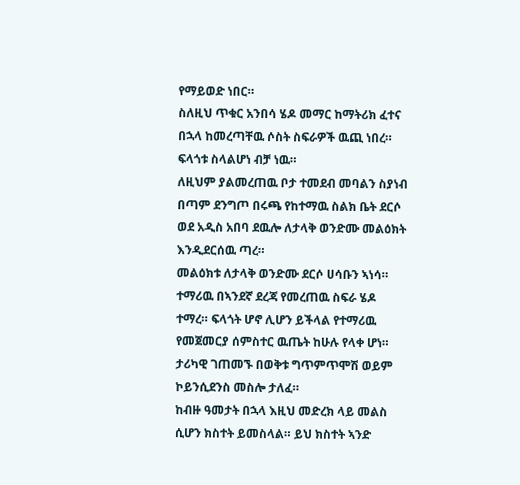የማይወድ ነበር።
ስለዚህ ጥቁር አንበሳ ሄዶ መማር ከማትሪክ ፈተና በኋላ ከመረጣቸዉ ሶስት ስፍራዎች ዉጪ ነበረ። ፍላጎቱ ስላልሆነ ብቻ ነዉ።
ለዚህም ያልመረጠዉ ቦታ ተመደብ መባልን ስያነብ በጣም ደንግጦ በሩጫ የከተማዉ ስልክ ቤት ደርሶ ወደ አዲስ አበባ ደዉሎ ለታላቅ ወንድሙ መልዕክት እንዲደርሰዉ ጣረ።
መልዕክቱ ለታላቅ ወንድሙ ደርሶ ሀሳቡን ኣነሳ።
ተማሪዉ በኣንደኛ ደረጃ የመረጠዉ ስፍራ ሄዶ ተማረ። ፍላጎት ሆኖ ሊሆን ይችላል የተማሪዉ የመጀመርያ ሰምስተር ዉጤት ከሁሉ የላቀ ሆነ።
ታሪካዊ ገጠመኙ በወቅቱ ግጥምጥሞሽ ወይም ኮይንሲደንስ መስሎ ታለፈ።
ከብዙ ዓመታት በኋላ እዚህ መድረክ ላይ መልስ ሲሆን ክስተት ይመስላል። ይህ ክስተት ኣንድ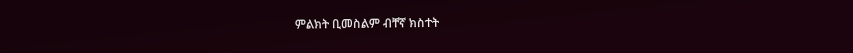ምልክት ቢመስልም ብቸኛ ክስተት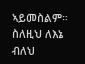ኣይመስልም።
ስለዚህ ለእኔ ብለህ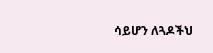ሳይሆን ለጓዶችህ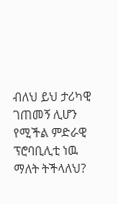ብለህ ይህ ታሪካዊ ገጠመኝ ሊሆን የሚችል ምድራዊ ፕሮባቢሊቲ ነዉ ማለት ትችላለህ?